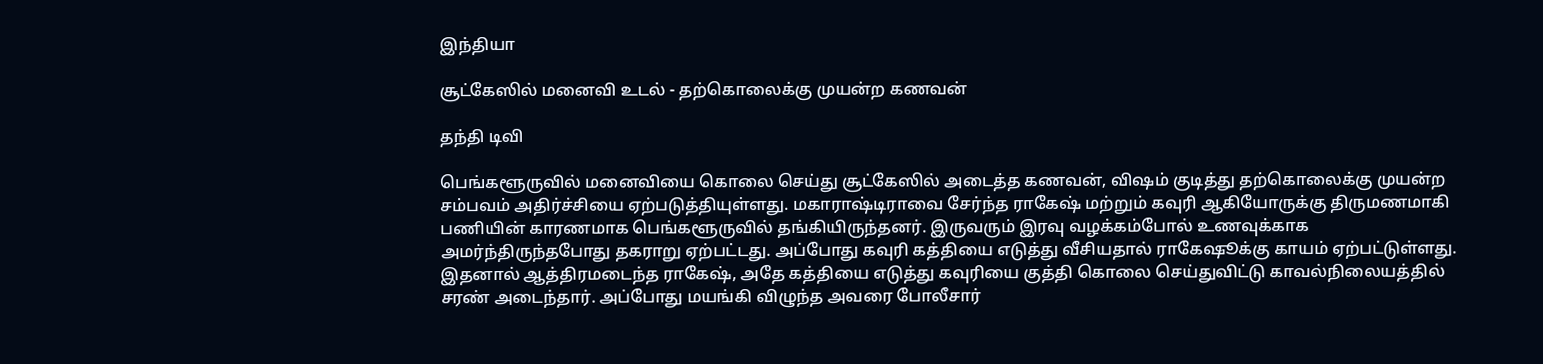இந்தியா

சூட்கேஸில் மனைவி உடல் - தற்கொலைக்கு முயன்ற கணவன்

தந்தி டிவி

பெங்களூருவில் மனைவியை கொலை செய்து சூட்கேஸில் அடைத்த கணவன், விஷம் குடித்து தற்கொலைக்கு முயன்ற சம்பவம் அதிர்ச்சியை ஏற்படுத்தியுள்ளது. மகாராஷ்டிராவை சேர்ந்த ராகேஷ் மற்றும் கவுரி ஆகியோருக்கு திருமணமாகி பணியின் காரணமாக பெங்களூருவில் தங்கியிருந்தனர். இருவரும் இரவு வழக்கம்போல் உணவுக்காக அமர்ந்திருந்தபோது தகராறு ஏற்பட்டது. அப்போது கவுரி கத்தியை எடுத்து வீசியதால் ராகேஷூக்கு காயம் ஏற்பட்டுள்ளது. இதனால் ஆத்திரமடைந்த ராகேஷ், அதே கத்தியை எடுத்து கவுரியை குத்தி கொலை செய்துவிட்டு காவல்நிலையத்தில் சரண் அடைந்தார். அப்போது மயங்கி விழுந்த அவரை போலீசார்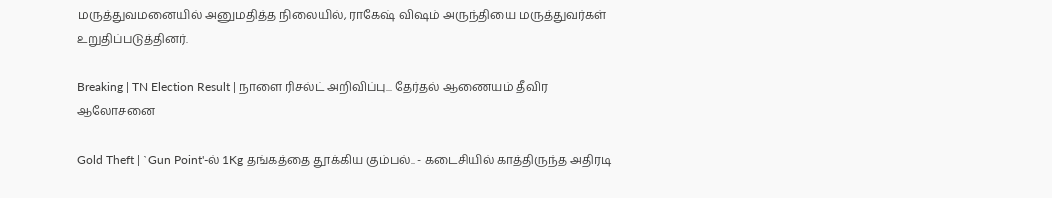மருத்துவமனையில் அனுமதித்த நிலையில், ராகேஷ் விஷம் அருந்தியை மருத்துவர்கள் உறுதிப்படுத்தினர்.

Breaking | TN Election Result | நாளை ரிசல்ட் அறிவிப்பு... தேர்தல் ஆணையம் தீவிர ஆலோசனை

Gold Theft | `Gun Point'-ல் 1Kg தங்கத்தை தூக்கிய கும்பல்.. - கடைசியில் காத்திருந்த அதிரடி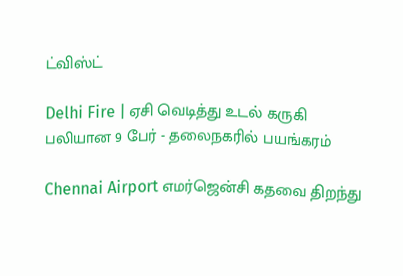ட்விஸ்ட்

Delhi Fire | ஏசி வெடித்து உடல் கருகி பலியான 9 பேர் - தலைநகரில் பயங்கரம்

Chennai Airport எமர்ஜென்சி கதவை திறந்து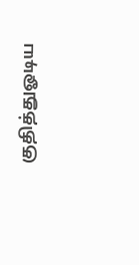குதித்துஓடிய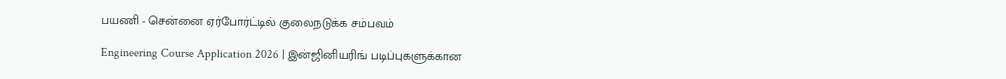பயணி - சென்னை ஏர்போர்ட்டில் குலைநடுக்க சம்பவம்

Engineering Course Application 2026 | இன்ஜினியரிங் படிப்புகளுக்கான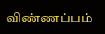விண்ணப்பம்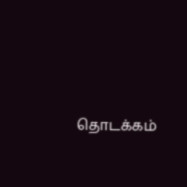தொடக்கம்